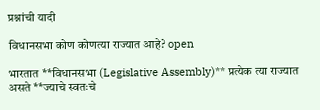प्रश्नांची यादी

विधानसभा कोण कोणत्या राज्यात आहे? open

भारतात **विधानसभा (Legislative Assembly)** प्रत्येक त्या राज्यात असते **ज्याचे स्वतःचे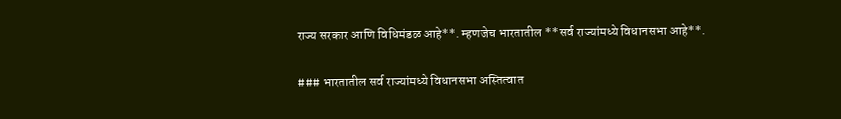राज्य सरकार आणि विधिमंडळ आहे**. म्हणजेच भारतातील **सर्व राज्यांमध्ये विधानसभा आहे**.

### भारतातील सर्व राज्यांमध्ये विधानसभा अस्तित्वात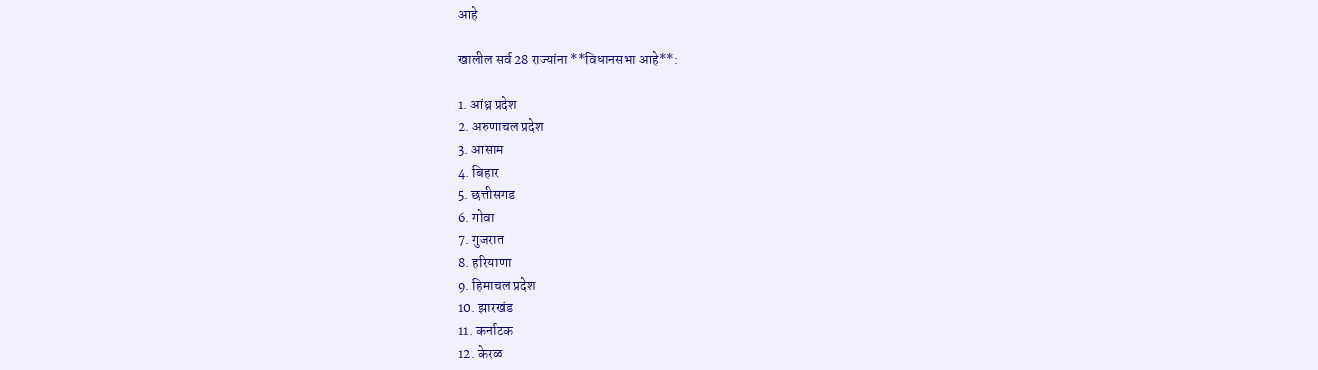आहे

खालील सर्व 28 राज्यांना **विधानसभा आहे**:

1. आंध्र प्रदेश
2. अरुणाचल प्रदेश
3. आसाम
4. बिहार
5. छत्तीसगड
6. गोवा
7. गुजरात
8. हरियाणा
9. हिमाचल प्रदेश
10. झारखंड
11. कर्नाटक
12. केरळ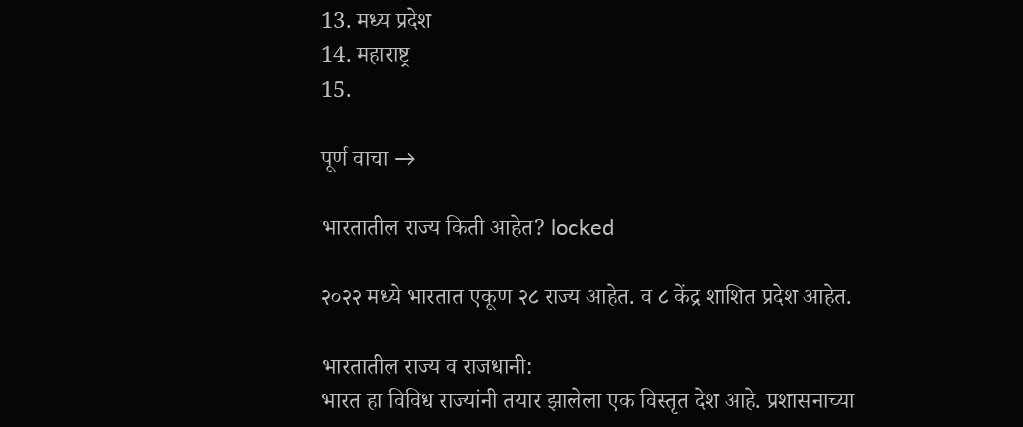13. मध्य प्रदेश
14. महाराष्ट्र
15.

पूर्ण वाचा →

भारतातील राज्य किती आहेत? locked

२०२२ मध्ये भारतात एकूण २८ राज्य आहेत. व ८ केंद्र शाशित प्रदेश आहेत.

भारतातील राज्य व राजधानी:
भारत हा विविध राज्यांनी तयार झालेला एक विस्तृत देश आहे. प्रशासनाच्या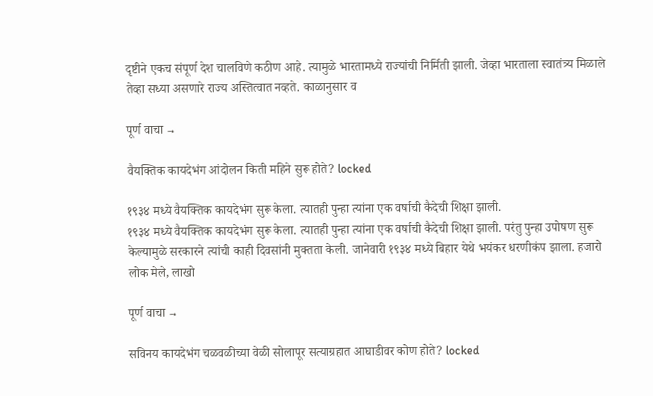दृष्टीने एकच संपूर्ण देश चालविणे कठीण आहे. त्यामुळे भारतामध्ये राज्यांची निर्मिती झाली. जेव्हा भारताला स्वातंत्र्य मिळाले तेव्हा सध्या असणारे राज्य अस्तित्वात नव्हते. काळानुसार व

पूर्ण वाचा →

वैयक्तिक कायदेभंग आंदोलन किती महिने सुरू होते? locked

१९३४ मध्ये वैयक्तिक कायदेभंग सुरू केला. त्यातही पुन्हा त्यांना एक वर्षाची कैदेची शिक्षा झाली.
१९३४ मध्ये वैयक्तिक कायदेभंग सुरू केला. त्यातही पुन्हा त्यांना एक वर्षाची कैदेची शिक्षा झाली. परंतु पुन्हा उपोषण सुरू केल्यामुळे सरकारने त्यांची काही दिवसांनी मुक्तता केली. जानेवारी १९३४ मध्ये बिहार येथे भयंकर धरणीकंप झाला. हजारो लोक मेले, लाखो

पूर्ण वाचा →

सविनय कायदेभंग चळवळीच्या वेळी सोलापूर सत्याग्रहात आघाडीवर कोण होते? locked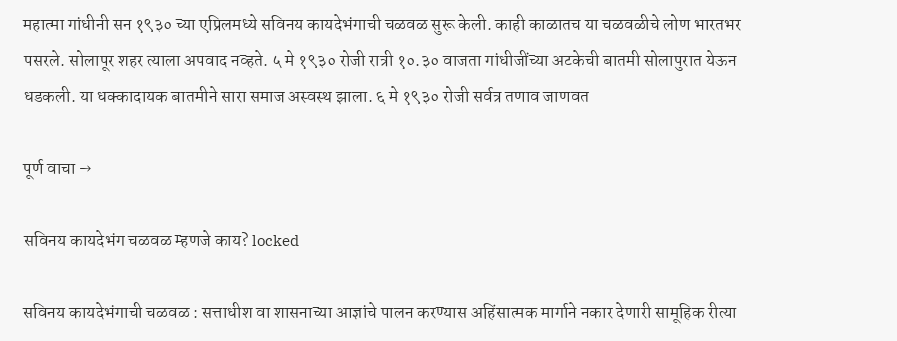महात्मा गांधीनी सन १९३० च्या एप्रिलमध्ये सविनय कायदेभंगाची चळवळ सुरू केली. काही काळातच या चळवळीचे लोण भारतभर पसरले. सोलापूर शहर त्याला अपवाद नव्हते. ५ मे १९३० रोजी रात्री १०.३० वाजता गांधीजींच्या अटकेची बातमी सोलापुरात येऊन धडकली. या धक्कादायक बातमीने सारा समाज अस्वस्थ झाला. ६ मे १९३० रोजी सर्वत्र तणाव जाणवत

पूर्ण वाचा →

सविनय कायदेभंग चळवळ म्हणजे काय? locked

सविनय कायदेभंगाची चळवळ : सत्ताधीश वा शासनाच्या आज्ञांचे पालन करण्यास अहिंसात्मक मार्गाने नकार देणारी सामूहिक रीत्या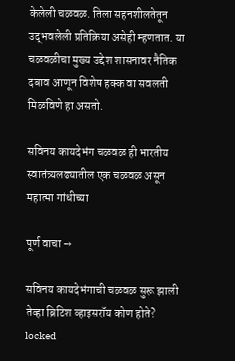केलेली चळवळ. तिला सहनशीलतेतून उद्‌भवलेली प्रतिक्रिया असेही म्हणतात. या चळवळीचा मुख्य उद्देश शासनावर नैतिक दबाव आणून विशेष हक्क वा सवलती मिळविणे हा असतो.

सविनय कायदेभंग चळवळ ही भारतीय स्वातंत्र्यलढ्यातील एक चळवळ असून महात्मा गांधीच्या

पूर्ण वाचा →

सविनय कायदेभंगाची चळवळ सुरू झाली तेव्हा ब्रिटिश व्हाइसरॉय कोण होते? locked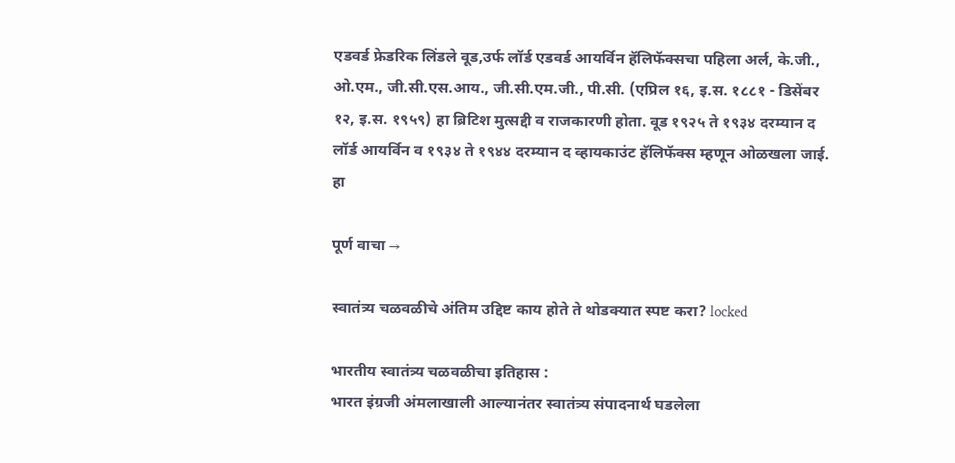एडवर्ड फ्रेडरिक लिंडले वूड,उर्फ लॉर्ड एडवर्ड आयर्विन हॅलिफॅक्सचा पहिला अर्ल, के.जी., ओ.एम., जी.सी.एस.आय., जी.सी.एम.जी., पी.सी. (एप्रिल १६, इ.स. १८८१ - डिसेंबर १२, इ.स. १९५९) हा ब्रिटिश मुत्सद्दी व राजकारणी होता. वूड १९२५ ते १९३४ दरम्यान द लॉर्ड आयर्विन व १९३४ ते १९४४ दरम्यान द व्हायकाउंट हॅलिफॅक्स म्हणून ओळखला जाई. हा

पूर्ण वाचा →

स्वातंत्र्य चळवळीचे अंतिम उद्दिष्ट काय होते ते थोडक्यात स्पष्ट करा? locked

भारतीय स्वातंत्र्य चळवळीचा इतिहास :
भारत इंग्रजी अंमलाखाली आल्यानंतर स्वातंत्र्य संपादनार्थ घडलेला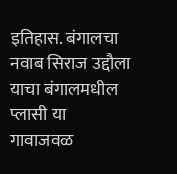इतिहास. बंगालचा नवाब सिराज उद्दौला याचा बंगालमधील प्लासी या गावाजवळ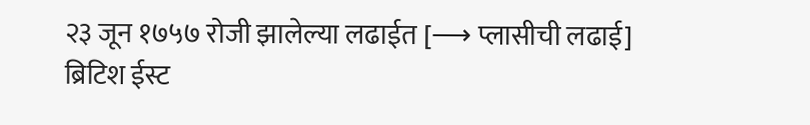२३ जून १७५७ रोजी झालेल्या लढाईत [⟶ प्लासीची लढाई] ब्रिटिश ईस्ट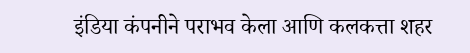इंडिया कंपनीने पराभव केला आणि कलकत्ता शहर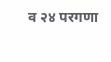व २४ परगणा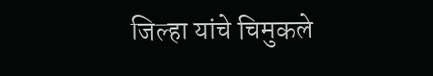जिल्हा यांचे चिमुकले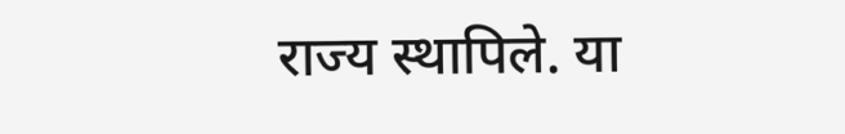राज्य स्थापिले. या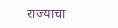राज्याचा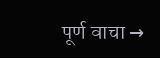पूर्ण वाचा →